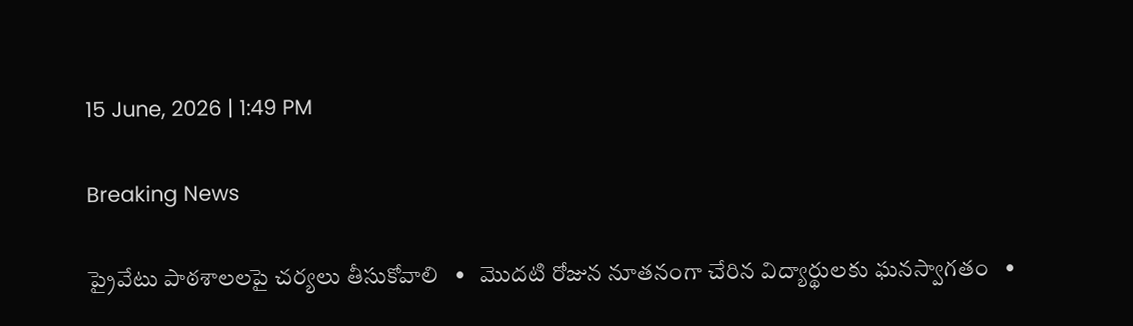15 June, 2026 | 1:49 PM

Breaking News

ప్రైవేటు పాఠశాలలపై చర్యలు తీసుకోవాలి   •   మొదటి రోజున నూతనంగా చేరిన విద్యార్థులకు ఘనస్వాగతం   •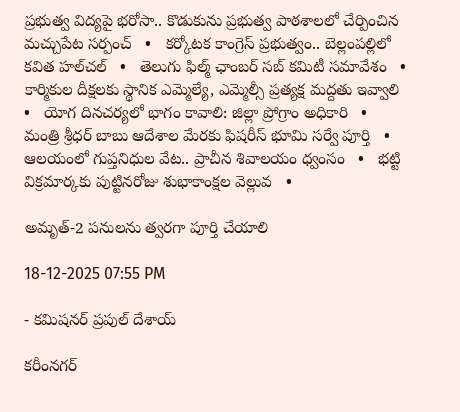ప్రభుత్వ విద్యపై భరోసా.. కొడుకును ప్రభుత్వ పాఠశాలలో చేర్పించిన మచ్చుపేట సర్పంచ్   •   కర్కోటక కాంగ్రెస్ ప్రభుత్వం.. బెల్లంపల్లిలో కవిత హల్‌చల్‌   •   తెలుగు ఫిల్మ్ ఛాంబర్ సబ్ కమిటీ సమావేశం   •   కార్మికుల దీక్షలకు స్థానిక ఎమ్మెల్యే, ఎమ్మెల్సీ ప్రత్యక్ష మద్దతు ఇవ్వాలి   •   యోగ దినచర్యలో భాగం కావాలి: జిల్లా ప్రోగ్రాం అధికారి   •   మంత్రి శ్రీధర్ బాబు ఆదేశాల మేరకు ఫిషరీస్ భూమి సర్వే పూర్తి   •   ఆలయంలో గుప్తనిధుల వేట.. ప్రాచీన శివాలయం ధ్వంసం   •   భట్టి విక్రమార్కకు పుట్టినరోజు శుభాకాంక్షల వెల్లువ   •

అమృత్-2 పనులను త్వరగా పూర్తి చేయాలి

18-12-2025 07:55 PM

- కమిషనర్ ప్రపుల్ దేశాయ్

కరీంనగర్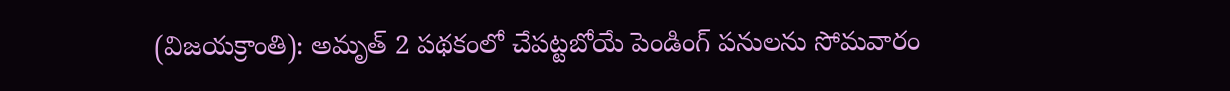(విజయక్రాంతి): అమృత్ 2 పథకంలో చేపట్టబోయే పెండింగ్ పనులను సోమవారం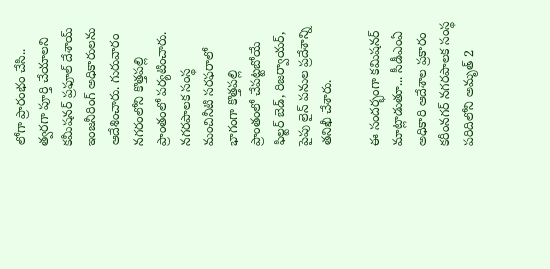లోగా ప్రారంభం చేసి.. త్వరగా పూర్తి చేయాలని కమీషనర్ ప్రఫూల్ దేశాయ్ ఇంజనీరింగ్ అధికారులను ఆదేశించారు. గురువారం నగరంలోని కొత్తపల్లి ప్రాంతంలో పర్యటించారు. నగరపాలక సంస్థ మంచినీటి సరఫరాలో భాగంగా కొత్తపల్లి ప్రాంతంలో చేపట్టబోయే ఫిల్టర్ బెడ్, రిజర్వాయర్, పైపు లైన్ పనుల ప్రదేశాన్ని తనిఖీ చేశారు.

ఈ సందర్భంగా కమిషనర్ మాట్లాడుతూ... సీడీఎంఏ అధికారి ఆదేశాల ప్రకారం కరీంనగర్ నగరపాలక సంస్థ పరిదిలోని అమృత్ 2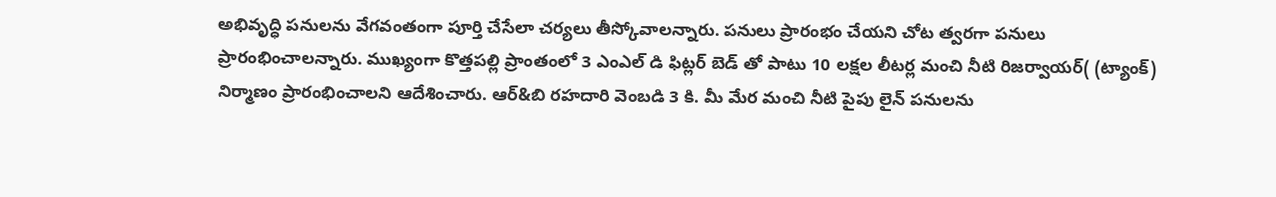అభివృద్ధి పనులను వేగవంతంగా పూర్తి చేసేలా చర్యలు తీస్కోవాలన్నారు. పనులు ప్రారంభం చేయని చోట త్వరగా పనులు ప్రారంభించాలన్నారు. ముఖ్యంగా కొత్తపల్లి ప్రాంతంలో 3 ఎంఎల్ డి ఫిట్లర్ బెడ్ తో పాటు 10 లక్షల లీటర్ల మంచి నీటి రిజర్వాయర్( (ట్యాంక్) నిర్మాణం ప్రారంభించాలని ఆదేశించారు. ఆర్&బి రహదారి వెంబడి 3 కి. మీ మేర మంచి నీటి పైపు లైన్ పనులను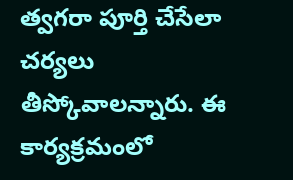త్వగరా పూర్తి చేసేలా చర్యలు తీస్కోవాలన్నారు. ఈ కార్యక్రమంలో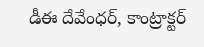డీఈ దేవేంధర్, కాంట్రాక్టర్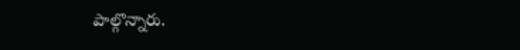పాల్గొన్నారు.